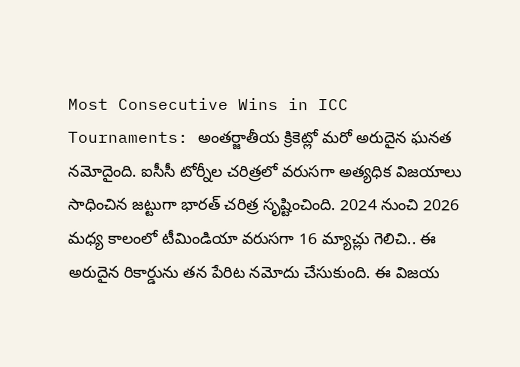Most Consecutive Wins in ICC Tournaments: అంతర్జాతీయ క్రికెట్లో మరో అరుదైన ఘనత నమోదైంది. ఐసీసీ టోర్నీల చరిత్రలో వరుసగా అత్యధిక విజయాలు సాధించిన జట్టుగా భారత్ చరిత్ర సృష్టించింది. 2024 నుంచి 2026 మధ్య కాలంలో టీమిండియా వరుసగా 16 మ్యాచ్లు గెలిచి.. ఈ అరుదైన రికార్డును తన పేరిట నమోదు చేసుకుంది. ఈ విజయ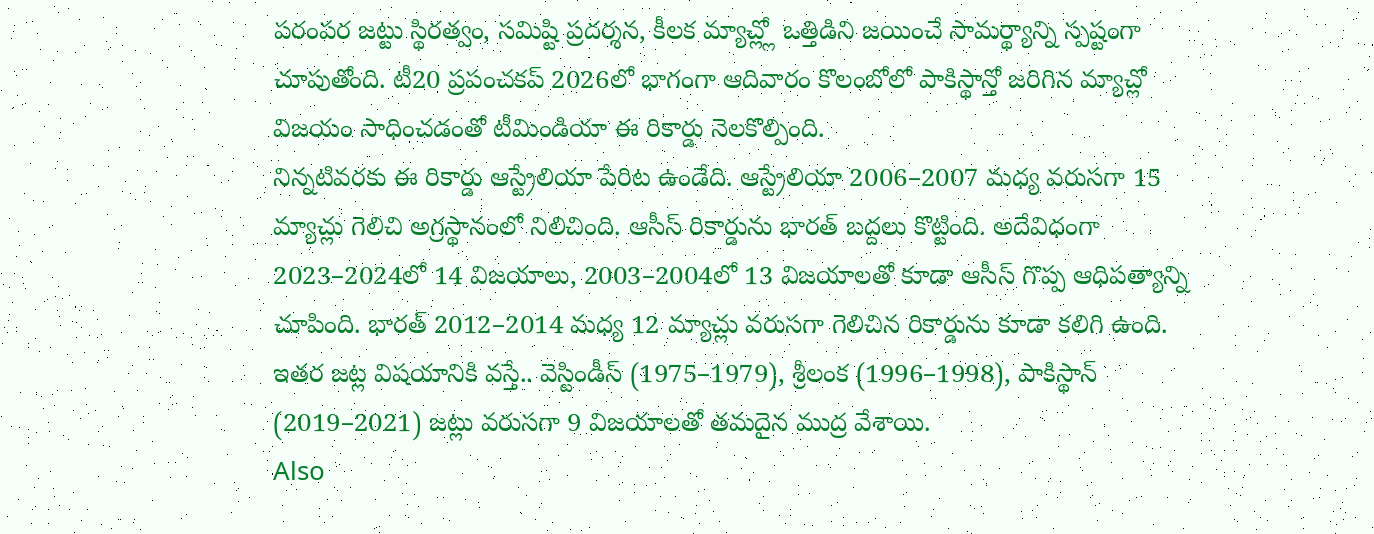పరంపర జట్టు స్థిరత్వం, సమిష్టి ప్రదర్శన, కీలక మ్యాచ్ల్లో ఒత్తిడిని జయించే సామర్థ్యాన్ని స్పష్టంగా చూపుతోంది. టీ20 ప్రపంచకప్ 2026లో భాగంగా ఆదివారం కొలంబోలో పాకిస్థాన్తో జరిగిన మ్యాచ్లో విజయం సాధించడంతో టీమిండియా ఈ రికార్డు నెలకొల్పింది.
నిన్నటివరకు ఈ రికార్డు ఆస్ట్రేలియా పేరిట ఉండేది. ఆస్ట్రేలియా 2006–2007 మధ్య వరుసగా 15 మ్యాచ్లు గెలిచి అగ్రస్థానంలో నిలిచింది. ఆసీస్ రికార్డును భారత్ బద్దలు కొట్టింది. అదేవిధంగా 2023–2024లో 14 విజయాలు, 2003–2004లో 13 విజయాలతో కూడా ఆసీస్ గొప్ప ఆధిపత్యాన్ని చూపింది. భారత్ 2012–2014 మధ్య 12 మ్యాచ్లు వరుసగా గెలిచిన రికార్డును కూడా కలిగి ఉంది. ఇతర జట్ల విషయానికి వస్తే.. వెస్టిండీస్ (1975–1979), శ్రీలంక (1996–1998), పాకిస్థాన్ (2019–2021) జట్లు వరుసగా 9 విజయాలతో తమదైన ముద్ర వేశాయి.
Also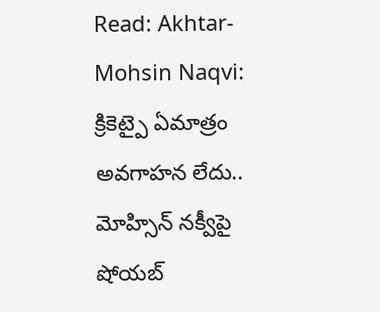Read: Akhtar-Mohsin Naqvi: క్రికెట్పై ఏమాత్రం అవగాహన లేదు.. మోహ్సిన్ నక్వీపై షోయబ్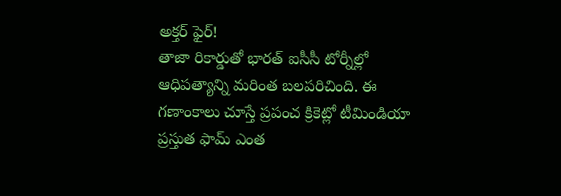అక్తర్ ఫైర్!
తాజా రికార్డుతో భారత్ ఐసీసీ టోర్నీల్లో ఆధిపత్యాన్ని మరింత బలపరిచింది. ఈ గణాంకాలు చూస్తే ప్రపంచ క్రికెట్లో టీమిండియా ప్రస్తుత ఫామ్ ఎంత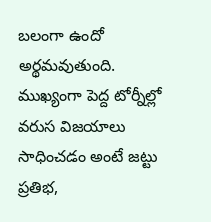బలంగా ఉందో అర్థమవుతుంది. ముఖ్యంగా పెద్ద టోర్నీల్లో వరుస విజయాలు సాధించడం అంటే జట్టు ప్రతిభ,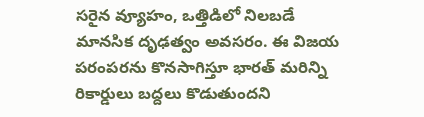సరైన వ్యూహం, ఒత్తిడిలో నిలబడే మానసిక దృఢత్వం అవసరం. ఈ విజయ పరంపరను కొనసాగిస్తూ భారత్ మరిన్ని రికార్డులు బద్దలు కొడుతుందని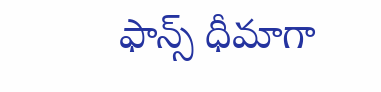ఫాన్స్ ధీమాగా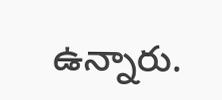ఉన్నారు.